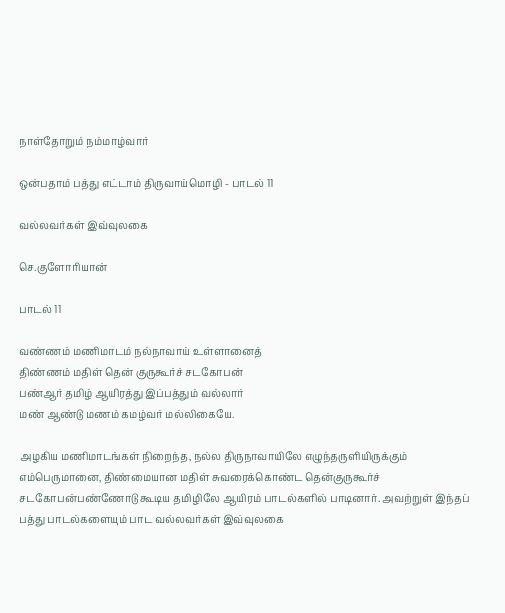நாள்தோறும் நம்மாழ்வார்

ஒன்பதாம் பத்து எட்டாம் திருவாய்மொழி - பாடல் 11

வல்லவர்கள் இவ்வுலகை

செ.குளோரியான்

பாடல் 11

வண்ணம் மணிமாடம் நல்நாவாய் உள்ளானைத்
திண்ணம் மதிள் தென் குருகூர்ச் சடகோபன்
பண்ஆர் தமிழ் ஆயிரத்து இப்பத்தும் வல்லார்
மண் ஆண்டு மணம் கமழ்வர் மல்லிகையே.

அழகிய மணிமாடங்கள் நிறைந்த, நல்ல திருநாவாயிலே எழுந்தருளியிருக்கும் எம்பெருமானை, திண்மையான மதிள் சுவரைக்கொண்ட தென்குருகூர்ச் சடகோபன்பண்ணோடு கூடிய தமிழிலே ஆயிரம் பாடல்களில் பாடினார். அவற்றுள் இந்தப் பத்து பாடல்களையும் பாட வல்லவர்கள் இவ்வுலகை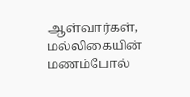ஆள்வார்கள், மல்லிகையின் மணம்போல்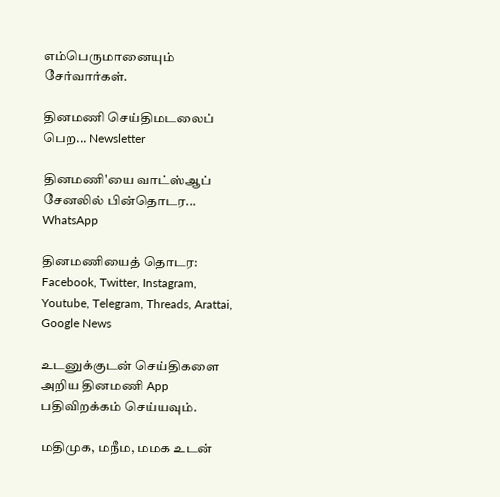எம்பெருமானையும் சேர்வார்கள்.

தினமணி செய்திமடலைப் பெற... Newsletter

தினமணி'யை வாட்ஸ்ஆப் சேனலில் பின்தொடர... WhatsApp

தினமணியைத் தொடர: Facebook, Twitter, Instagram, Youtube, Telegram, Threads, Arattai, Google News

உடனுக்குடன் செய்திகளை அறிய தினமணி App பதிவிறக்கம் செய்யவும்.

மதிமுக, மநீம, மமக உடன்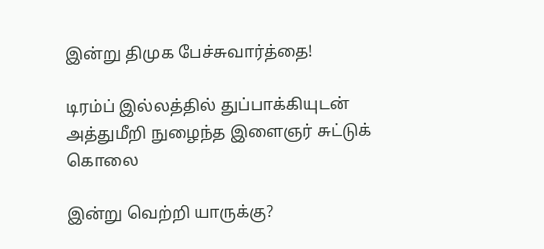இன்று திமுக பேச்சுவார்த்தை!

டிரம்ப் இல்லத்தில் துப்பாக்கியுடன் அத்துமீறி நுழைந்த இளைஞர் சுட்டுக் கொலை

இன்று வெற்றி யாருக்கு?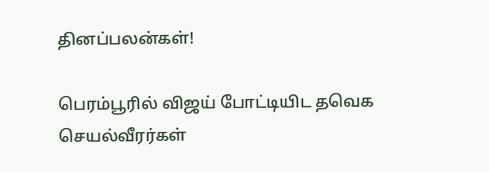தினப்பலன்கள்!

பெரம்பூரில் விஜய் போட்டியிட தவெக செயல்வீரர்கள்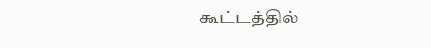கூட்டத்தில்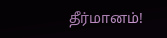தீர்மானம்!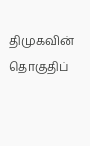திமுகவின் தொகுதிப்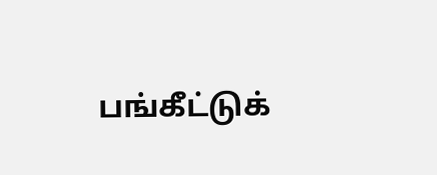பங்கீட்டுக்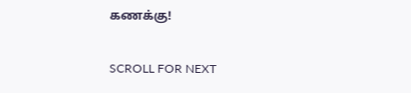கணக்கு!

SCROLL FOR NEXT